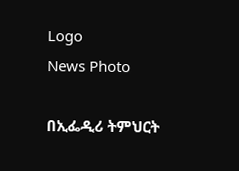Logo
News Photo

በኢፌዲሪ ትምህርት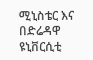ሚኒስቴር እና በድሬዳዋ ዩኒቨርሲቲ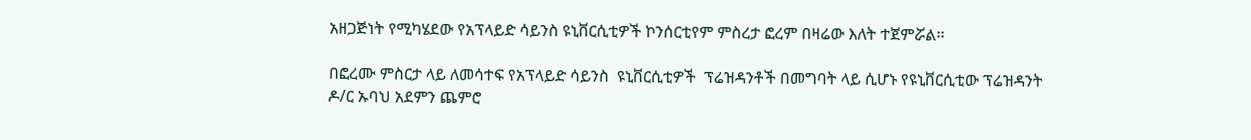አዘጋጅነት የሚካሄደው የአፕላይድ ሳይንስ ዩኒቨርሲቲዎች ኮንሰርቲየም ምስረታ ፎረም በዛሬው እለት ተጀምሯል፡፡

በፎረሙ ምስርታ ላይ ለመሳተፍ የአፕላይድ ሳይንስ  ዩኒቨርሲቲዎች  ፕሬዝዳንቶች በመግባት ላይ ሲሆኑ የዩኒቨርሲቲው ፕሬዝዳንት ዶ/ር ኡባህ አደምን ጨምሮ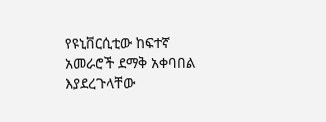የዩኒቨርሲቲው ከፍተኛ አመራሮች ደማቅ አቀባበል እያደረጉላቸው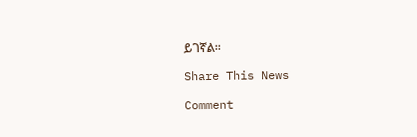ይገኛል፡፡

Share This News

Comment